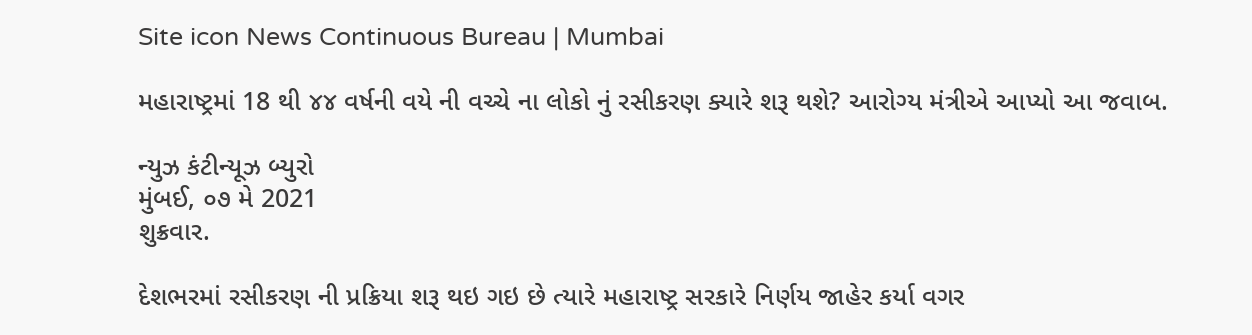Site icon News Continuous Bureau | Mumbai

મહારાષ્ટ્રમાં 18 થી ૪૪ વર્ષની વયે ની વચ્ચે ના લોકો નું રસીકરણ ક્યારે શરૂ થશે? આરોગ્ય મંત્રીએ આપ્યો આ જવાબ.

ન્યુઝ કંટીન્યૂઝ બ્યુરો
મુંબઈ, ૦૭ મે 2021
શુક્રવાર.

દેશભરમાં રસીકરણ ની પ્રક્રિયા શરૂ થઇ ગઇ છે ત્યારે મહારાષ્ટ્ર સરકારે નિર્ણય જાહેર કર્યા વગર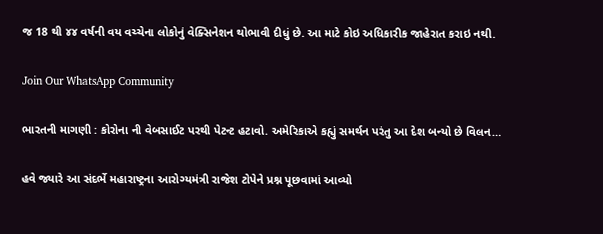જ 18 થી ૪૪ વર્ષની વય વચ્ચેના લોકોનું વેક્સિનેશન થોભાવી દીધું છે. આ માટે કોઇ અધિકારીક જાહેરાત કરાઇ નથી.

Join Our WhatsApp Community

ભારતની માગણી : કોરોના ની વેબસાઈટ પરથી પેટન્ટ હટાવો. અમેરિકાએ કહ્યું સમર્થન પરંતુ આ દેશ બન્યો છે વિલન…

હવે જ્યારે આ સંદર્ભે મહારાષ્ટ્રના આરોગ્યમંત્રી રાજેશ ટોપેને પ્રશ્ન પૂછવામાં આવ્યો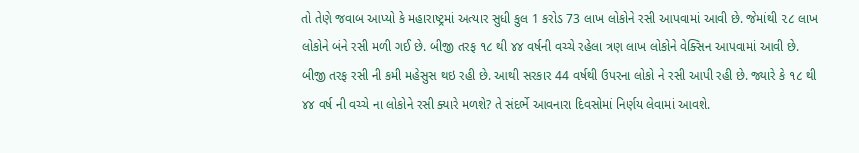તો તેણે જવાબ આપ્યો કે મહારાષ્ટ્રમાં અત્યાર સુધી કુલ 1 કરોડ 73 લાખ લોકોને રસી આપવામાં આવી છે. જેમાંથી ૨૮ લાખ લોકોને બંને રસી મળી ગઈ છે. બીજી તરફ ૧૮ થી ૪૪ વર્ષની વચ્ચે રહેલા ત્રણ લાખ લોકોને વેક્સિન આપવામાં આવી છે. બીજી તરફ રસી ની કમી મહેસુસ થઇ રહી છે. આથી સરકાર 44 વર્ષથી ઉપરના લોકો ને રસી આપી રહી છે. જ્યારે કે ૧૮ થી ૪૪ વર્ષ ની વચ્ચે ના લોકોને રસી ક્યારે મળશે? તે સંદર્ભે આવનારા દિવસોમાં નિર્ણય લેવામાં આવશે.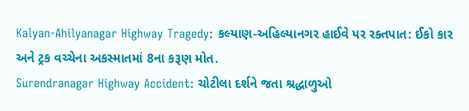Kalyan-Ahilyanagar Highway Tragedy: કલ્યાણ-અહિલ્યાનગર હાઈવે પર રક્તપાત: ઈકો કાર અને ટ્રક વચ્ચેના અકસ્માતમાં 8ના કરૂણ મોત.
Surendranagar Highway Accident: ચોટીલા દર્શને જતા શ્રદ્ધાળુઓ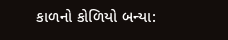કાળનો કોળિયો બન્યા: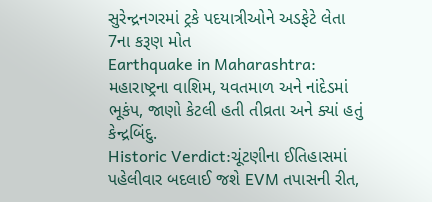સુરેન્દ્રનગરમાં ટ્રકે પદયાત્રીઓને અડફેટે લેતા 7ના કરૂણ મોત
Earthquake in Maharashtra: મહારાષ્ટ્રના વાશિમ, યવતમાળ અને નાંદેડમાં ભૂકંપ, જાણો કેટલી હતી તીવ્રતા અને ક્યાં હતું કેન્દ્રબિંદુ.
Historic Verdict:ચૂંટણીના ઈતિહાસમાં પહેલીવાર બદલાઈ જશે EVM તપાસની રીત,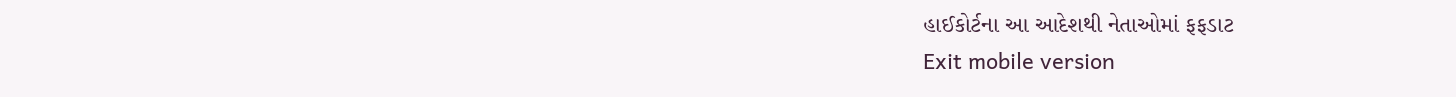હાઈકોર્ટના આ આદેશથી નેતાઓમાં ફફડાટ
Exit mobile version